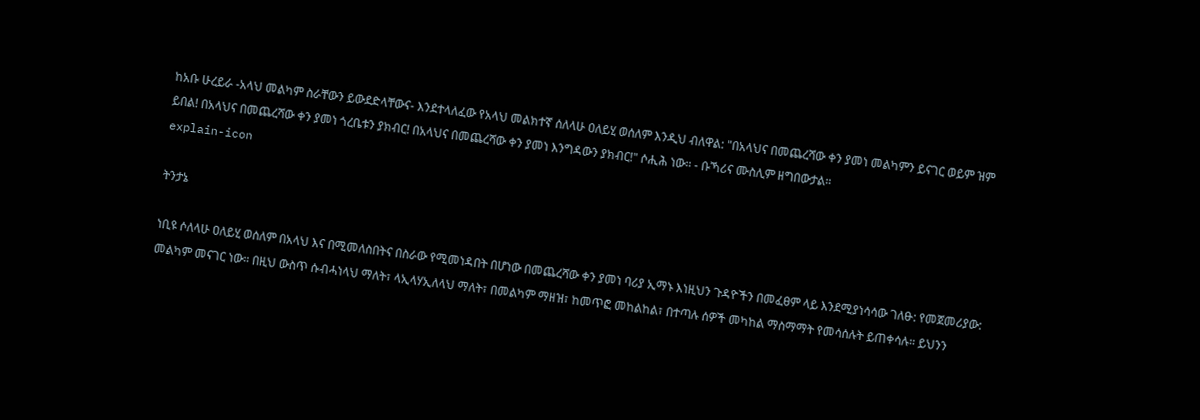ከአቡ ሁረይራ -አላህ መልካም ስራቸውን ይውደድላቸውና- እንደተላለፈው የአላህ መልክተኛ ሰለላሁ ዐለይሂ ወሰለም እንዲህ ብለዋል: "በአላህና በመጨረሻው ቀን ያመነ መልካምን ይናገር ወይም ዝም ይበል! በአላህና በመጨረሻው ቀን ያመነ ጎረቤቱን ያክብር! በአላህና በመጨረሻው ቀን ያመነ እንግዳውን ያክብር!" ሶሒሕ ነው። - ቡኻሪና ሙስሊም ዘግበውታል።
explain-icon

ትንታኔ

ነቢዩ ሶለላሁ ዐለይሂ ወሰለም በአላህ እና በሚመለስበትና በስራው የሚመነዳበት በሆነው በመጨረሻው ቀን ያመነ ባሪያ ኢማኑ እነዚህን ጉዳዮችን በመፈፀም ላይ እንደሚያነሳሳው ገለፁ: የመጀመሪያው: መልካም መናገር ነው። በዚህ ውስጥ ሱብሓነላህ ማለት፣ ላኢላሃኢለላህ ማለት፣ በመልካም ማዘዝ፣ ከመጥፎ መከልከል፣ በተጣሉ ሰዎች መካከል ማስማማት የመሳሰሉት ይጠቀሳሉ። ይህንን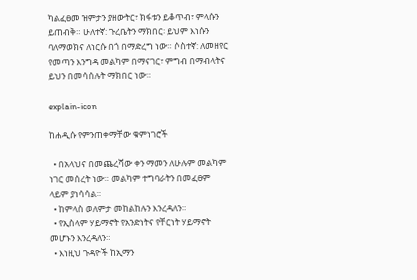ካልፈፀመ ዝምታን ያዘውትር፣ ክፋቱን ይቆጥብ፣ ምላሱን ይጠብቅ። ሁለተኛ: ጉረቤትን ማክበር፡ ይህም እነሱን ባለማወክና ለነርሱ በጎ በማድረግ ነው። ሶስተኛ: ለመዘየር የመጣን እንግዳ መልካም በማናገር፣ ምግብ በማብላትና ይህን በመሳሰሉት ማክበር ነው።

explain-icon

ከሐዲሱ የምንጠቀማቸው ቁምነገሮች

  • በአላህና በመጨረሻው ቀን ማመን ለሁሉም መልካም ነገር መሰረት ነው። መልካም ተግባራትን በመፈፀም ላይም ያነሳሳል።
  • ከምላስ ወለምታ መከልከሉን እንረዳለን።
  • የኢስላም ሃይማኖት የአንድነትና የቸርነት ሃይማኖት መሆኑን እንረዳለን።
  • እነዚህ ጉዳዮች ከኢማን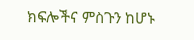ክፍሎችና ምስጉን ከሆኑ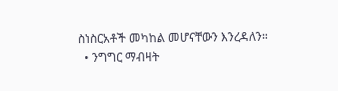ስነስርአቶች መካከል መሆናቸውን እንረዳለን።
  • ንግግር ማብዛት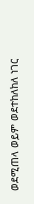ወደሚጠላ ወይም ወደተከለከለ ነገር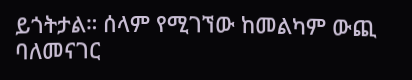ይጎትታል። ሰላም የሚገኘው ከመልካም ውጪ ባለመናገር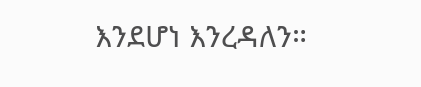እንደሆነ እንረዳለን።